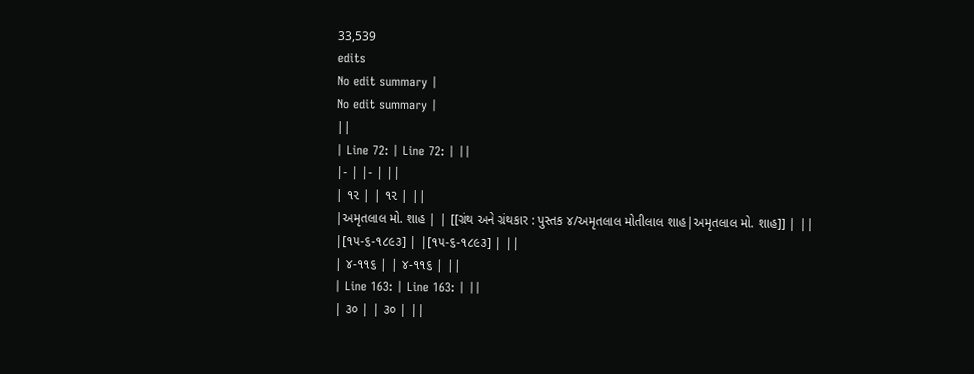33,539
edits
No edit summary |
No edit summary |
||
| Line 72: | Line 72: | ||
|- | |- | ||
| ૧૨ | | ૧૨ | ||
|અમૃતલાલ મો. શાહ | | [[ગ્રંથ અને ગ્રંથકાર : પુસ્તક ૪/અમૃતલાલ મોતીલાલ શાહ|અમૃતલાલ મો. શાહ]] | ||
|[૧૫-૬-૧૮૯૩] | |[૧૫-૬-૧૮૯૩] | ||
| ૪-૧૧૬ | | ૪-૧૧૬ | ||
| Line 163: | Line 163: | ||
| ૩૦ | | ૩૦ | ||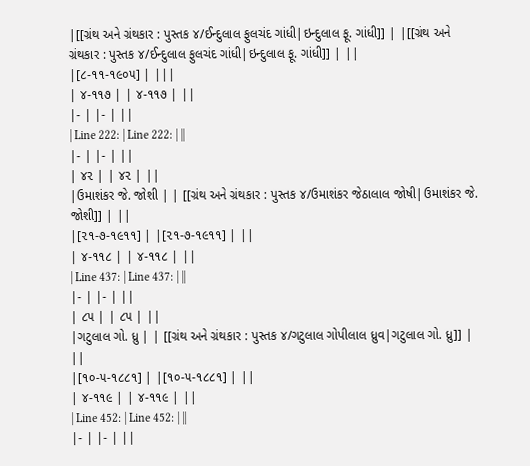|[[ગ્રંથ અને ગ્રંથકાર : પુસ્તક ૪/ઈન્દુલાલ ફુલચંદ ગાંધી|ઇન્દુલાલ ફૂ. ગાંધી]] | |[[ગ્રંથ અને ગ્રંથકાર : પુસ્તક ૪/ઈન્દુલાલ ફુલચંદ ગાંધી|ઇન્દુલાલ ફૂ. ગાંધી]] | ||
|[૮-૧૧-૧૯૦૫] | |||
| ૪-૧૧૭ | | ૪-૧૧૭ | ||
|- | |- | ||
| Line 222: | Line 222: | ||
|- | |- | ||
| ૪૨ | | ૪૨ | ||
|ઉમાશંકર જે. જોશી | | [[ગ્રંથ અને ગ્રંથકાર : પુસ્તક ૪/ઉમાશંકર જેઠાલાલ જોષી|ઉમાશંકર જે. જોશી]] | ||
|[૨૧-૭-૧૯૧૧] | |[૨૧-૭-૧૯૧૧] | ||
| ૪-૧૧૮ | | ૪-૧૧૮ | ||
| Line 437: | Line 437: | ||
|- | |- | ||
| ૮૫ | | ૮૫ | ||
|ગટુલાલ ગો. ધ્રુ | | [[ગ્રંથ અને ગ્રંથકાર : પુસ્તક ૪/ગટુલાલ ગોપીલાલ ધ્રુવ|ગટુલાલ ગો. ધ્રુ]] | ||
|[૧૦-૫-૧૮૮૧] | |[૧૦-૫-૧૮૮૧] | ||
| ૪-૧૧૯ | | ૪-૧૧૯ | ||
| Line 452: | Line 452: | ||
|- | |- | ||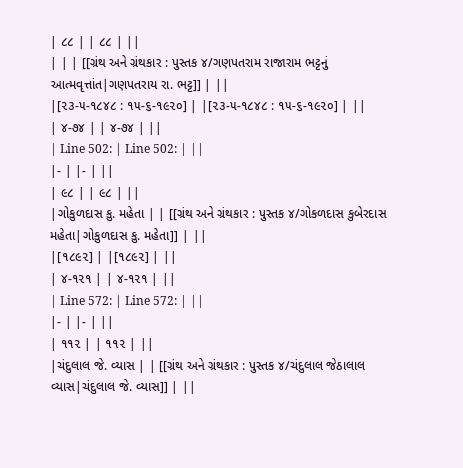| ૮૮ | | ૮૮ | ||
| | | [[ગ્રંથ અને ગ્રંથકાર : પુસ્તક ૪/ગણપતરામ રાજારામ ભટ્ટનું આત્મવૃત્તાંત|ગણપતરાય રા. ભટ્ટ]] | ||
|[૨૩-૫-૧૮૪૮ : ૧૫-૬-૧૯૨૦] | |[૨૩-૫-૧૮૪૮ : ૧૫-૬-૧૯૨૦] | ||
| ૪-૭૪ | | ૪-૭૪ | ||
| Line 502: | Line 502: | ||
|- | |- | ||
| ૯૮ | | ૯૮ | ||
|ગોકુળદાસ કુ. મહેતા | | [[ગ્રંથ અને ગ્રંથકાર : પુસ્તક ૪/ગોકળદાસ કુબેરદાસ મહેતા|ગોકુળદાસ કુ. મહેતા]] | ||
|[૧૮૯૨] | |[૧૮૯૨] | ||
| ૪-૧૨૧ | | ૪-૧૨૧ | ||
| Line 572: | Line 572: | ||
|- | |- | ||
| ૧૧૨ | | ૧૧૨ | ||
|ચંદુલાલ જે. વ્યાસ | | [[ગ્રંથ અને ગ્રંથકાર : પુસ્તક ૪/ચંદુલાલ જેઠાલાલ વ્યાસ|ચંદુલાલ જે. વ્યાસ]] | ||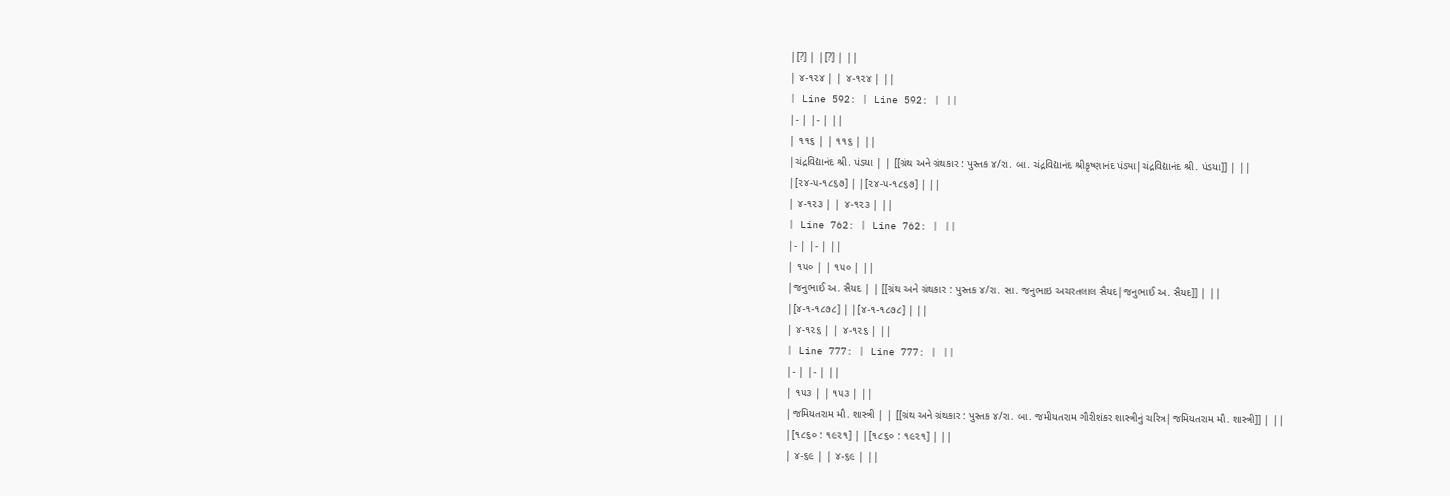|[?] | |[?] | ||
| ૪-૧૨૪ | | ૪-૧૨૪ | ||
| Line 592: | Line 592: | ||
|- | |- | ||
| ૧૧૬ | | ૧૧૬ | ||
|ચંદ્રવિદ્યાનંદ શ્રી. પંડયા | | [[ગ્રંથ અને ગ્રંથકાર : પુસ્તક ૪/રા. બા. ચંદ્રવિદ્યાનંદ શ્રીકૃષ્ણાનંદ પંડ્યા|ચંદ્રવિદ્યાનંદ શ્રી. પંડયા]] | ||
|[૨૪-૫-૧૮૬૭] | |[૨૪-૫-૧૮૬૭] | ||
| ૪-૧૨૩ | | ૪-૧૨૩ | ||
| Line 762: | Line 762: | ||
|- | |- | ||
| ૧૫૦ | | ૧૫૦ | ||
|જનુભાઈ અ. સૈયદ | | [[ગ્રંથ અને ગ્રંથકાર : પુસ્તક ૪/રા. સા. જનુભાઇ અચરતલાલ સૈયદ|જનુભાઈ અ. સૈયદ]] | ||
|[૪-૧-૧૮૭૮] | |[૪-૧-૧૮૭૮] | ||
| ૪-૧૨૬ | | ૪-૧૨૬ | ||
| Line 777: | Line 777: | ||
|- | |- | ||
| ૧૫૩ | | ૧૫૩ | ||
|જમિયતરામ મૌ. શાસ્ત્રી | | [[ગ્રંથ અને ગ્રંથકાર : પુસ્તક ૪/રા. બા. જમીયતરામ ગૌરીશંકર શાસ્ત્રીનું ચરિત્ર|જમિયતરામ મૌ. શાસ્ત્રી]] | ||
|[૧૮૬૦ : ૧૯૨૧] | |[૧૮૬૦ : ૧૯૨૧] | ||
| ૪-૬૯ | | ૪-૬૯ | ||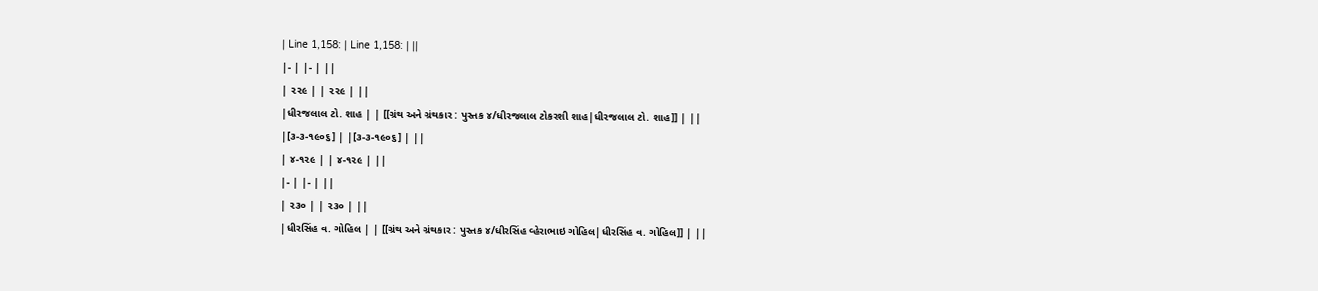| Line 1,158: | Line 1,158: | ||
|- | |- | ||
| ૨૨૯ | | ૨૨૯ | ||
|ધીરજલાલ ટો. શાહ | | [[ગ્રંથ અને ગ્રંથકાર : પુસ્તક ૪/ધીરજલાલ ટોકરશી શાહ|ધીરજલાલ ટો. શાહ]] | ||
|[૩-૩-૧૯૦૬] | |[૩-૩-૧૯૦૬] | ||
| ૪-૧૨૯ | | ૪-૧૨૯ | ||
|- | |- | ||
| ૨૩૦ | | ૨૩૦ | ||
|ધીરસિંહ વ. ગોહિલ | | [[ગ્રંથ અને ગ્રંથકાર : પુસ્તક ૪/ધીરસિંહ વ્હેરાભાઇ ગોહિલ|ધીરસિંહ વ. ગોહિલ]] | ||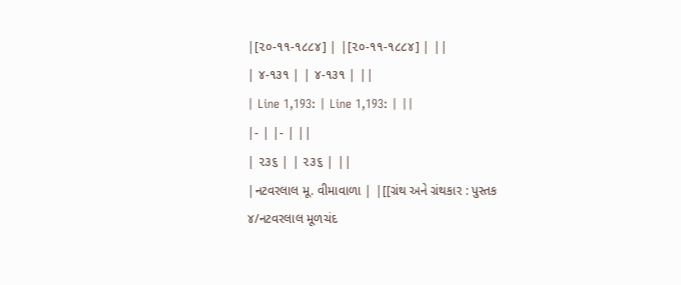|[૨૦-૧૧-૧૮૮૪] | |[૨૦-૧૧-૧૮૮૪] | ||
| ૪-૧૩૧ | | ૪-૧૩૧ | ||
| Line 1,193: | Line 1,193: | ||
|- | |- | ||
| ૨૩૬ | | ૨૩૬ | ||
|નટવરલાલ મૂ. વીમાવાળા | |[[ગ્રંથ અને ગ્રંથકાર : પુસ્તક ૪/નટવરલાલ મૂળચંદ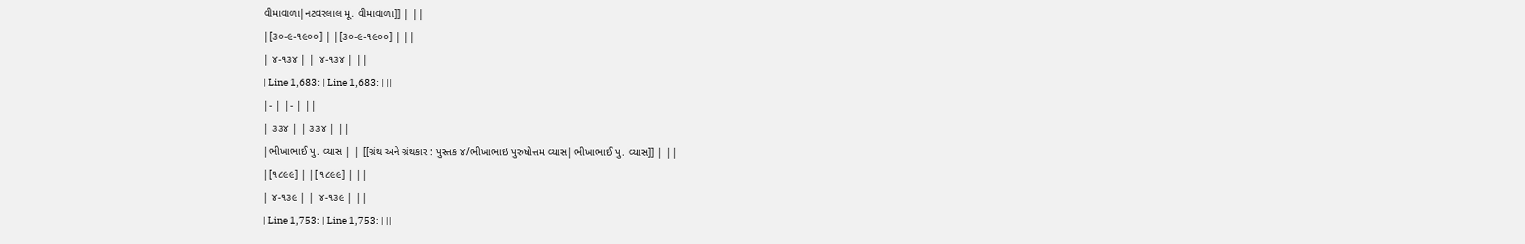વીમાવાળા|નટવરલાલ મૂ. વીમાવાળા]] | ||
|[૩૦-૯-૧૯૦૦] | |[૩૦-૯-૧૯૦૦] | ||
| ૪-૧૩૪ | | ૪-૧૩૪ | ||
| Line 1,683: | Line 1,683: | ||
|- | |- | ||
| ૩૩૪ | | ૩૩૪ | ||
|ભીખાભાઈ પુ. વ્યાસ | | [[ગ્રંથ અને ગ્રંથકાર : પુસ્તક ૪/ભીખાભાઇ પુરુષોત્તમ વ્યાસ|ભીખાભાઈ પુ. વ્યાસ]] | ||
|[૧૮૯૯] | |[૧૮૯૯] | ||
| ૪-૧૩૯ | | ૪-૧૩૯ | ||
| Line 1,753: | Line 1,753: | ||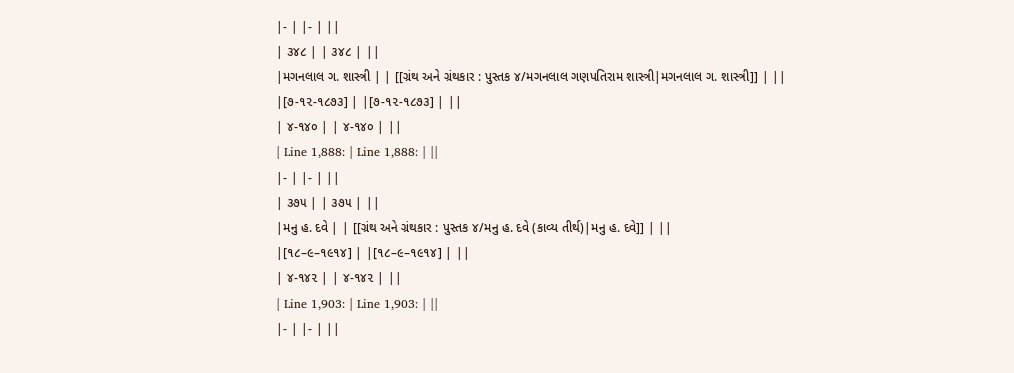|- | |- | ||
| ૩૪૮ | | ૩૪૮ | ||
|મગનલાલ ગ. શાસ્ત્રી | | [[ગ્રંથ અને ગ્રંથકાર : પુસ્તક ૪/મગનલાલ ગણપતિરામ શાસ્ત્રી|મગનલાલ ગ. શાસ્ત્રી]] | ||
|[૭-૧૨-૧૮૭૩] | |[૭-૧૨-૧૮૭૩] | ||
| ૪-૧૪૦ | | ૪-૧૪૦ | ||
| Line 1,888: | Line 1,888: | ||
|- | |- | ||
| ૩૭૫ | | ૩૭૫ | ||
|મનુ હ. દવે | | [[ગ્રંથ અને ગ્રંથકાર : પુસ્તક ૪/મનુ હ. દવે (કાવ્ય તીર્થ)|મનુ હ. દવે]] | ||
|[૧૮–૯–૧૯૧૪] | |[૧૮–૯–૧૯૧૪] | ||
| ૪-૧૪૨ | | ૪-૧૪૨ | ||
| Line 1,903: | Line 1,903: | ||
|- | |- | ||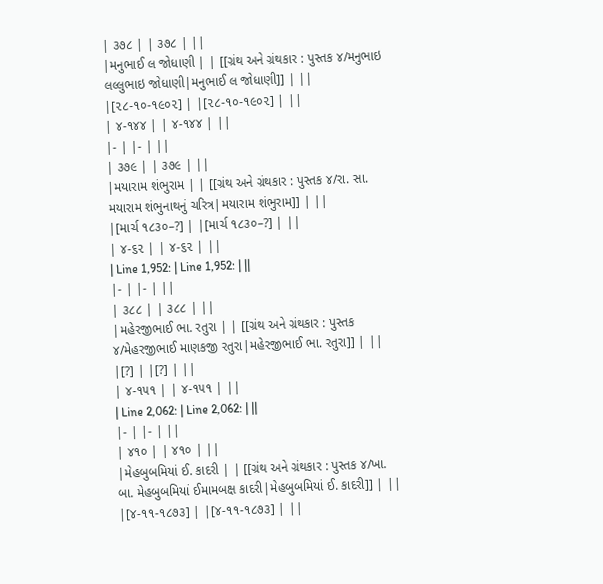| ૩૭૮ | | ૩૭૮ | ||
|મનુભાઈ લ જોધાણી | | [[ગ્રંથ અને ગ્રંથકાર : પુસ્તક ૪/મનુભાઇ લલ્લુભાઇ જોધાણી|મનુભાઈ લ જોધાણી]] | ||
|[૨૮-૧૦-૧૯૦૨] | |[૨૮-૧૦-૧૯૦૨] | ||
| ૪-૧૪૪ | | ૪-૧૪૪ | ||
|- | |- | ||
| ૩૭૯ | | ૩૭૯ | ||
|મયારામ શંભુરામ | | [[ગ્રંથ અને ગ્રંથકાર : પુસ્તક ૪/રા. સા. મયારામ શંભુનાથનું ચરિત્ર|મયારામ શંભુરામ]] | ||
|[માર્ચ ૧૮૩૦–?] | |[માર્ચ ૧૮૩૦–?] | ||
| ૪-૬૨ | | ૪-૬૨ | ||
| Line 1,952: | Line 1,952: | ||
|- | |- | ||
| ૩૮૮ | | ૩૮૮ | ||
|મહેરજીભાઈ ભા. રતુરા | | [[ગ્રંથ અને ગ્રંથકાર : પુસ્તક ૪/મેહરજીભાઈ માણકજી રતુરા|મહેરજીભાઈ ભા. રતુરા]] | ||
|[?] | |[?] | ||
| ૪-૧૫૧ | | ૪-૧૫૧ | ||
| Line 2,062: | Line 2,062: | ||
|- | |- | ||
| ૪૧૦ | | ૪૧૦ | ||
|મેહબુબમિયાં ઈ. કાદરી | | [[ગ્રંથ અને ગ્રંથકાર : પુસ્તક ૪/ખા. બા. મેહબુબમિયાં ઈમામબક્ષ કાદરી|મેહબુબમિયાં ઈ. કાદરી]] | ||
|[૪-૧૧-૧૮૭૩] | |[૪-૧૧-૧૮૭૩] | ||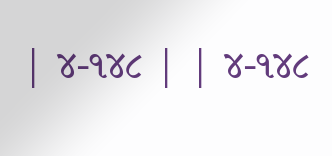| ૪-૧૪૮ | | ૪-૧૪૮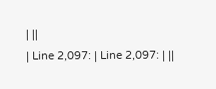| ||
| Line 2,097: | Line 2,097: | ||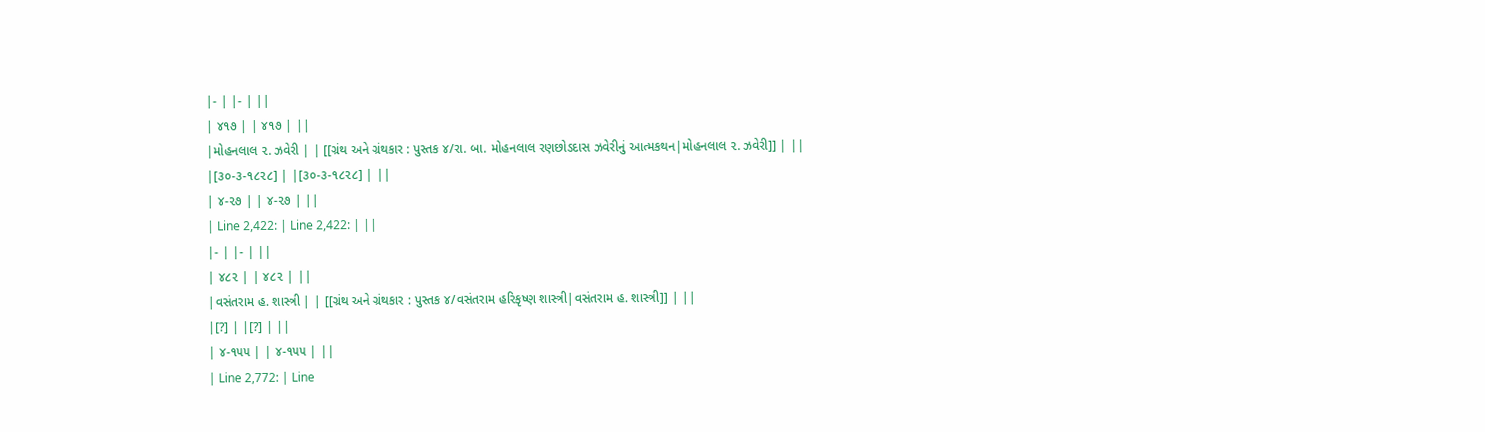|- | |- | ||
| ૪૧૭ | | ૪૧૭ | ||
|મોહનલાલ ૨. ઝવેરી | | [[ગ્રંથ અને ગ્રંથકાર : પુસ્તક ૪/રા. બા. મોહનલાલ રણછોડદાસ ઝવેરીનું આત્મકથન|મોહનલાલ ૨. ઝવેરી]] | ||
|[૩૦-૩-૧૮૨૮] | |[૩૦-૩-૧૮૨૮] | ||
| ૪-૨૭ | | ૪-૨૭ | ||
| Line 2,422: | Line 2,422: | ||
|- | |- | ||
| ૪૮૨ | | ૪૮૨ | ||
|વસંતરામ હ. શાસ્ત્રી | | [[ગ્રંથ અને ગ્રંથકાર : પુસ્તક ૪/વસંતરામ હરિકૃષ્ણ શાસ્ત્રી|વસંતરામ હ. શાસ્ત્રી]] | ||
|[?] | |[?] | ||
| ૪-૧૫૫ | | ૪-૧૫૫ | ||
| Line 2,772: | Line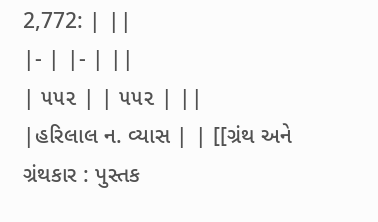2,772: | ||
|- | |- | ||
| ૫૫૨ | | ૫૫૨ | ||
|હરિલાલ ન. વ્યાસ | | [[ગ્રંથ અને ગ્રંથકાર : પુસ્તક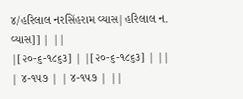૪/હરિલાલ નરસિંહરામ વ્યાસ|હરિલાલ ન. વ્યાસ]] | ||
|[૨૦-૬-૧૮૬૩] | |[૨૦-૬-૧૮૬૩] | ||
| ૪-૧૫૭ | | ૪-૧૫૭ | ||